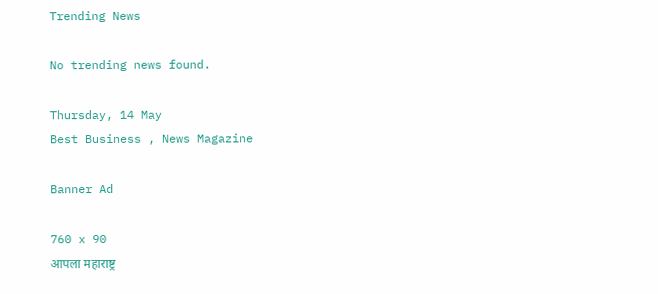Trending News

No trending news found.

Thursday, 14 May
Best Business , News Magazine

Banner Ad

760 x 90
आपला महाराष्ट्र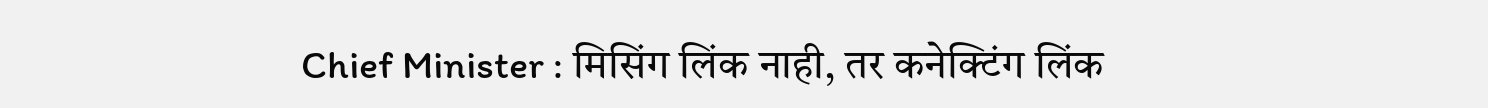Chief Minister : मिसिंग लिंक नाही, तर कनेक्टिंग लिंक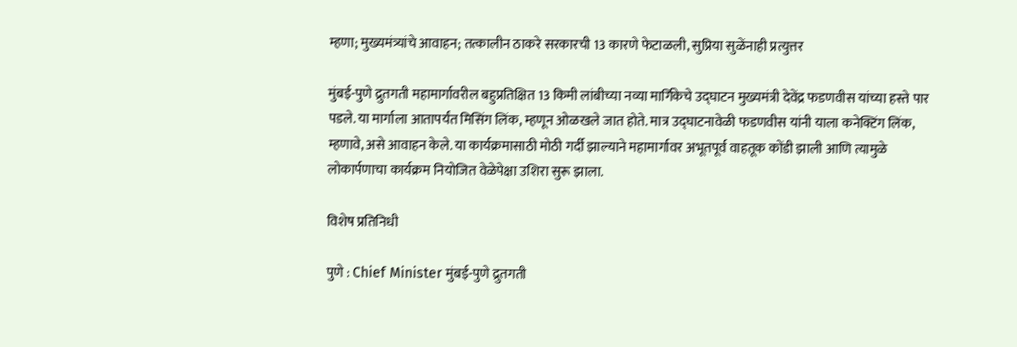म्हणा; मुख्यमंत्र्यांचे आवाहन; तत्कालीन ठाकरे सरकारची 13 कारणे फेटाळली, सुप्रिया सुळेंनाही प्रत्युत्तर

मुंबई-पुणे द्रुतगती महामार्गावरील बहुप्रतिक्षित 13 किमी लांबीच्या नव्या मार्गिकेचे उद्घाटन मुख्यमंत्री देवेंद्र फडणवीस यांच्या हस्ते पार पडले. या मार्गाला आतापर्यंत मिसिंग लिंक, म्हणून ओळखले जात होते. मात्र उद्घाटनावेळी फडणवीस यांनी याला कनेक्टिंग लिंक, म्हणावे, असे आवाहन केले. या कार्यक्रमासाठी मोठी गर्दी झाल्याने महामार्गावर अभूतपूर्व वाहतूक कोंडी झाली आणि त्यामुळे लोकार्पणाचा कार्यक्रम नियोजित वेळेपेक्षा उशिरा सुरू झाला.

विशेष प्रतिनिधी

पुणे : Chief Minister मुंबई-पुणे द्रुतगती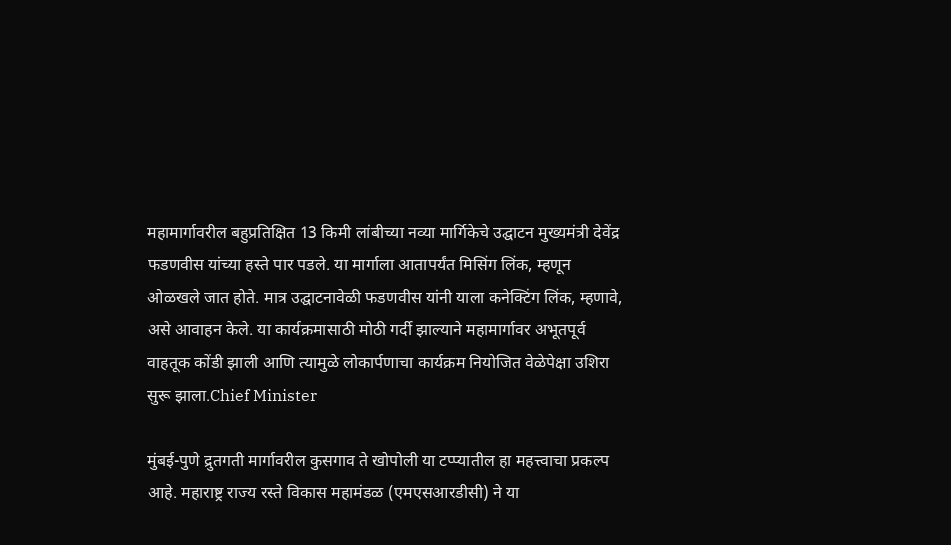महामार्गावरील बहुप्रतिक्षित 13 किमी लांबीच्या नव्या मार्गिकेचे उद्घाटन मुख्यमंत्री देवेंद्र फडणवीस यांच्या हस्ते पार पडले. या मार्गाला आतापर्यंत मिसिंग लिंक, म्हणून ओळखले जात होते. मात्र उद्घाटनावेळी फडणवीस यांनी याला कनेक्टिंग लिंक, म्हणावे, असे आवाहन केले. या कार्यक्रमासाठी मोठी गर्दी झाल्याने महामार्गावर अभूतपूर्व वाहतूक कोंडी झाली आणि त्यामुळे लोकार्पणाचा कार्यक्रम नियोजित वेळेपेक्षा उशिरा सुरू झाला.Chief Minister

मुंबई-पुणे द्रुतगती मार्गावरील कुसगाव ते खोपोली या टप्प्यातील हा महत्त्वाचा प्रकल्प आहे. महाराष्ट्र राज्य रस्ते विकास महामंडळ (एमएसआरडीसी) ने या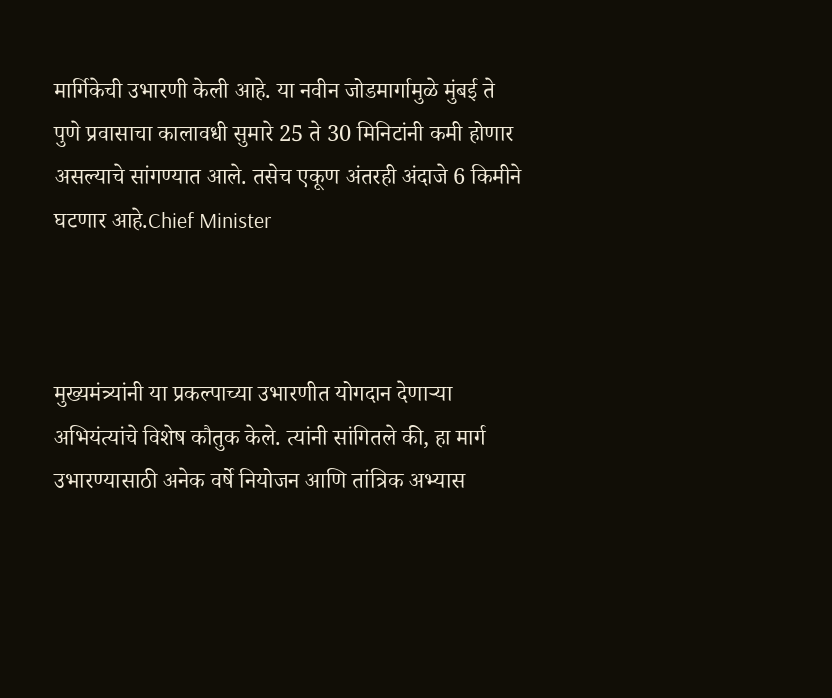मार्गिकेची उभारणी केली आहे. या नवीन जोडमार्गामुळे मुंबई ते पुणे प्रवासाचा कालावधी सुमारे 25 ते 30 मिनिटांनी कमी होणार असल्याचे सांगण्यात आले. तसेच एकूण अंतरही अंदाजे 6 किमीने घटणार आहे.Chief Minister



मुख्यमंत्र्यांनी या प्रकल्पाच्या उभारणीत योगदान देणाऱ्या अभियंत्यांचे विशेष कौतुक केले. त्यांनी सांगितले की, हा मार्ग उभारण्यासाठी अनेक वर्षे नियोजन आणि तांत्रिक अभ्यास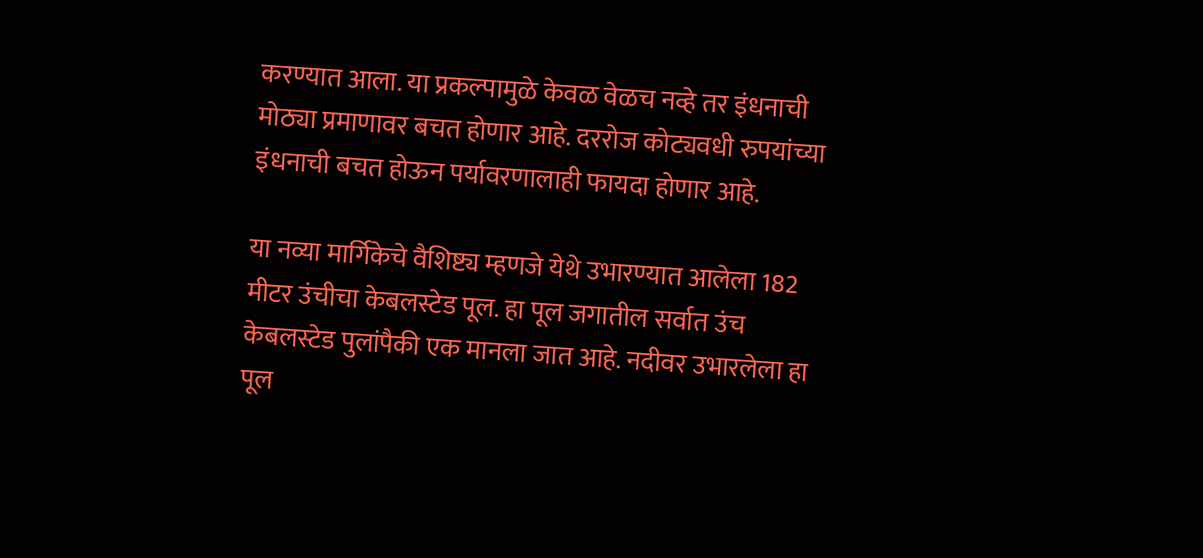करण्यात आला. या प्रकल्पामुळे केवळ वेळच नव्हे तर इंधनाची मोठ्या प्रमाणावर बचत होणार आहे. दररोज कोट्यवधी रुपयांच्या इंधनाची बचत होऊन पर्यावरणालाही फायदा होणार आहे.

या नव्या मार्गिकेचे वैशिष्ट्य म्हणजे येथे उभारण्यात आलेला 182 मीटर उंचीचा केबलस्टेड पूल. हा पूल जगातील सर्वात उंच केबलस्टेड पुलांपैकी एक मानला जात आहे. नदीवर उभारलेला हा पूल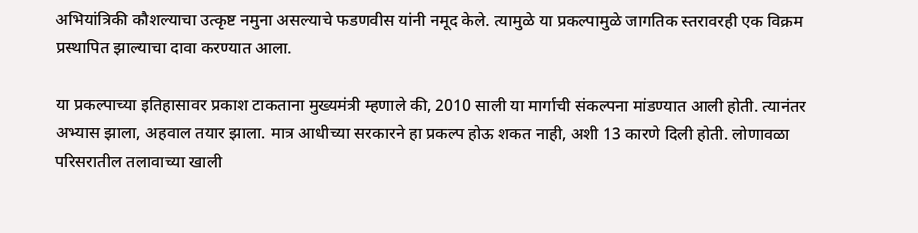अभियांत्रिकी कौशल्याचा उत्कृष्ट नमुना असल्याचे फडणवीस यांनी नमूद केले. त्यामुळे या प्रकल्पामुळे जागतिक स्तरावरही एक विक्रम प्रस्थापित झाल्याचा दावा करण्यात आला.

या प्रकल्पाच्या इतिहासावर प्रकाश टाकताना मुख्यमंत्री म्हणाले की, 2010 साली या मार्गाची संकल्पना मांडण्यात आली होती. त्यानंतर अभ्यास झाला, अहवाल तयार झाला. मात्र आधीच्या सरकारने हा प्रकल्प होऊ शकत नाही, अशी 13 कारणे दिली होती. लोणावळा परिसरातील तलावाच्या खाली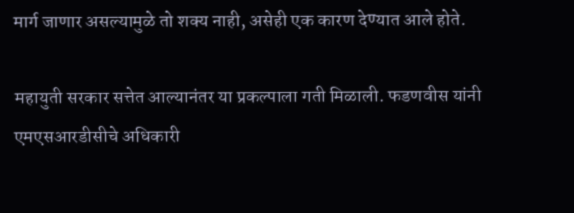मार्ग जाणार असल्यामुळे तो शक्य नाही, असेही एक कारण देण्यात आले होते.

महायुती सरकार सत्तेत आल्यानंतर या प्रकल्पाला गती मिळाली. फडणवीस यांनी एमएसआरडीसीचे अधिकारी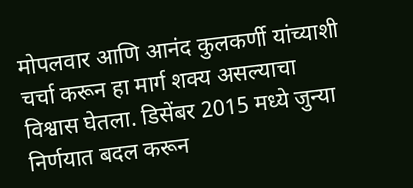मोपलवार आणि आनंद कुलकर्णी यांच्याशी चर्चा करून हा मार्ग शक्य असल्याचा विश्वास घेतला. डिसेंबर 2015 मध्ये जुन्या निर्णयात बदल करून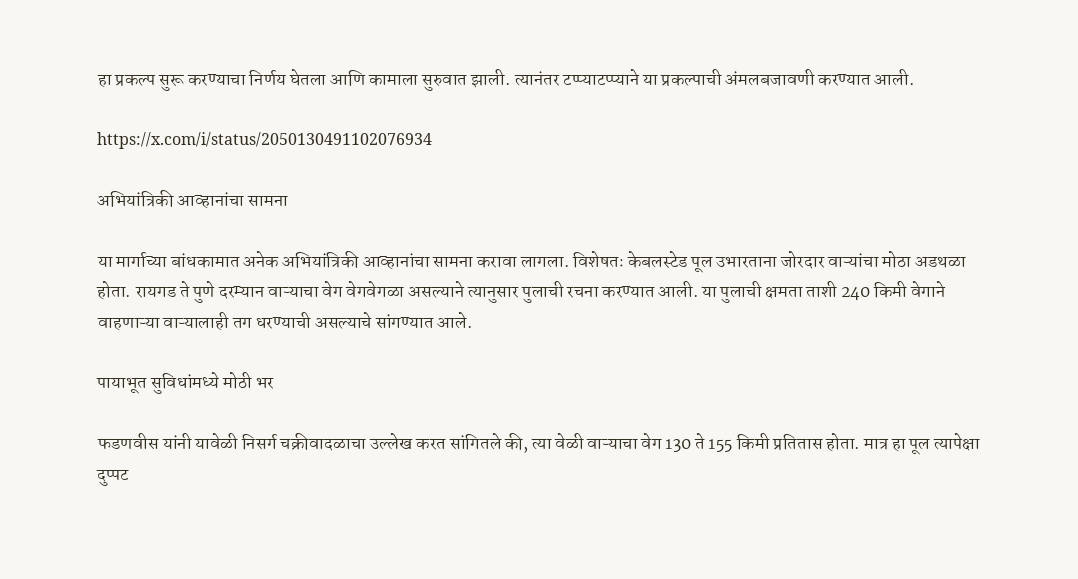हा प्रकल्प सुरू करण्याचा निर्णय घेतला आणि कामाला सुरुवात झाली. त्यानंतर टप्प्याटप्प्याने या प्रकल्पाची अंमलबजावणी करण्यात आली.

https://x.com/i/status/2050130491102076934

अभियांत्रिकी आव्हानांचा सामना

या मार्गाच्या बांधकामात अनेक अभियांत्रिकी आव्हानांचा सामना करावा लागला. विशेषतः केबलस्टेड पूल उभारताना जोरदार वाऱ्यांचा मोठा अडथळा होता. रायगड ते पुणे दरम्यान वाऱ्याचा वेग वेगवेगळा असल्याने त्यानुसार पुलाची रचना करण्यात आली. या पुलाची क्षमता ताशी 240 किमी वेगाने वाहणाऱ्या वाऱ्यालाही तग धरण्याची असल्याचे सांगण्यात आले.

पायाभूत सुविधांमध्ये मोठी भर

फडणवीस यांनी यावेळी निसर्ग चक्रीवादळाचा उल्लेख करत सांगितले की, त्या वेळी वाऱ्याचा वेग 130 ते 155 किमी प्रतितास होता. मात्र हा पूल त्यापेक्षा दुप्पट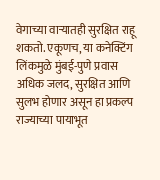वेगाच्या वाऱ्यातही सुरक्षित राहू शकतो. एकूणच, या कनेक्टिंग लिंकमुळे मुंबई-पुणे प्रवास अधिक जलद, सुरक्षित आणि सुलभ होणार असून हा प्रकल्प राज्याच्या पायाभूत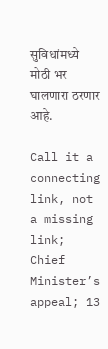सुविधांमध्ये मोठी भर घालणारा ठरणार आहे.

Call it a connecting link, not a missing link; Chief Minister’s appeal; 13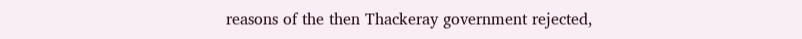reasons of the then Thackeray government rejected,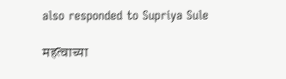also responded to Supriya Sule

महत्वाच्या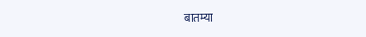बातम्या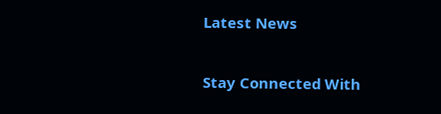Latest News

Stay Connected With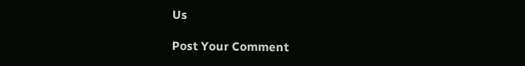Us

Post Your Comment